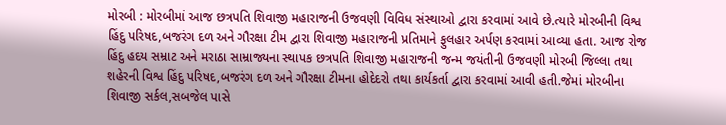મોરબી : મોરબીમાં આજ છત્રપતિ શિવાજી મહારાજની ઉજવણી વિવિધ સંસ્થાઓ દ્વારા કરવામાં આવે છે.ત્યારે મોરબીની વિશ્વ હિંદુ પરિષદ,બજરંગ દળ અને ગૌરક્ષા ટીમ દ્વારા શિવાજી મહારાજની પ્રતિમાને ફુલહાર અર્પણ કરવામાં આવ્યા હતા. આજ રોજ હિંદુ હદય સમ્રાટ અને મરાઠા સામ્રાજ્યના સ્થાપક છત્રપતિ શિવાજી મહારાજની જન્મ જયંતીની ઉજવણી મોરબી જિલ્લા તથા શહેરની વિશ્વ હિંદુ પરિષદ,બજરંગ દળ અને ગૌરક્ષા ટીમના હોદેદરો તથા કાર્યકર્તા દ્વારા કરવામાં આવી હતી.જેમાં મોરબીના શિવાજી સર્કલ,સબજેલ પાસે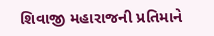શિવાજી મહારાજની પ્રતિમાને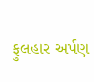ફુલહાર અર્પણ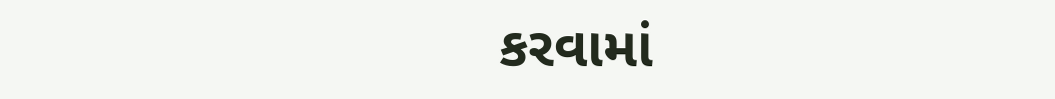કરવામાં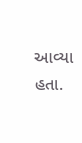આવ્યા હતા.